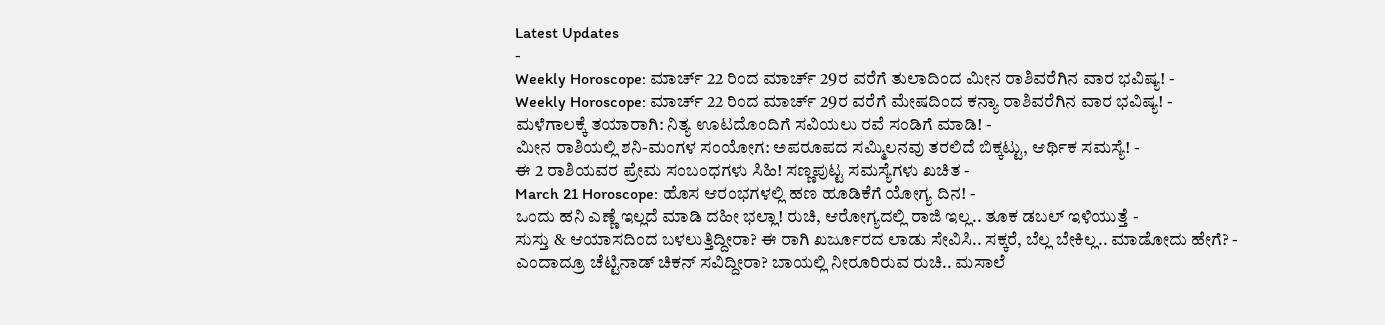Latest Updates
-
Weekly Horoscope: ಮಾರ್ಚ್ 22 ರಿಂದ ಮಾರ್ಚ್ 29ರ ವರೆಗೆ ತುಲಾದಿಂದ ಮೀನ ರಾಶಿವರೆಗಿನ ವಾರ ಭವಿಷ್ಯ! -
Weekly Horoscope: ಮಾರ್ಚ್ 22 ರಿಂದ ಮಾರ್ಚ್ 29ರ ವರೆಗೆ ಮೇಷದಿಂದ ಕನ್ಯಾ ರಾಶಿವರೆಗಿನ ವಾರ ಭವಿಷ್ಯ! -
ಮಳೆಗಾಲಕ್ಕೆ ತಯಾರಾಗಿ: ನಿತ್ಯ ಊಟದೊಂದಿಗೆ ಸವಿಯಲು ರವೆ ಸಂಡಿಗೆ ಮಾಡಿ! -
ಮೀನ ರಾಶಿಯಲ್ಲಿ ಶನಿ-ಮಂಗಳ ಸಂಯೋಗ: ಅಪರೂಪದ ಸಮ್ಮಿಲನವು ತರಲಿದೆ ಬಿಕ್ಕಟ್ಟು, ಆರ್ಥಿಕ ಸಮಸ್ಯೆ! -
ಈ 2 ರಾಶಿಯವರ ಪ್ರೇಮ ಸಂಬಂಧಗಳು ಸಿಹಿ! ಸಣ್ಣಪುಟ್ಟ ಸಮಸ್ಯೆಗಳು ಖಚಿತ -
March 21 Horoscope: ಹೊಸ ಆರಂಭಗಳಲ್ಲಿ ಹಣ ಹೂಡಿಕೆಗೆ ಯೋಗ್ಯ ದಿನ! -
ಒಂದು ಹನಿ ಎಣ್ಣೆ ಇಲ್ಲದೆ ಮಾಡಿ ದಹೀ ಭಲ್ಲಾ! ರುಚಿ, ಆರೋಗ್ಯದಲ್ಲಿ ರಾಜಿ ಇಲ್ಲ.. ತೂಕ ಡಬಲ್ ಇಳಿಯುತ್ತೆ -
ಸುಸ್ತು & ಆಯಾಸದಿಂದ ಬಳಲುತ್ತಿದ್ದೀರಾ? ಈ ರಾಗಿ ಖರ್ಜೂರದ ಲಾಡು ಸೇವಿಸಿ.. ಸಕ್ಕರೆ, ಬೆಲ್ಲ ಬೇಕಿಲ್ಲ.. ಮಾಡೋದು ಹೇಗೆ? -
ಎಂದಾದ್ರೂ ಚೆಟ್ಟಿನಾಡ್ ಚಿಕನ್ ಸವಿದ್ದೀರಾ? ಬಾಯಲ್ಲಿ ನೀರೂರಿರುವ ರುಚಿ.. ಮಸಾಲೆ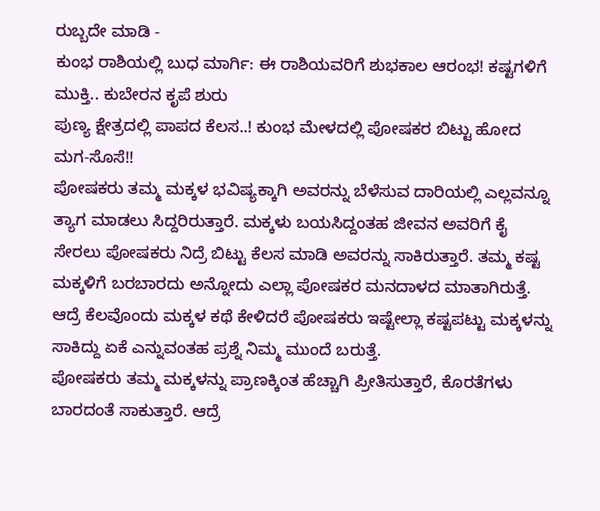ರುಬ್ಬದೇ ಮಾಡಿ -
ಕುಂಭ ರಾಶಿಯಲ್ಲಿ ಬುಧ ಮಾರ್ಗಿ: ಈ ರಾಶಿಯವರಿಗೆ ಶುಭಕಾಲ ಆರಂಭ! ಕಷ್ಟಗಳಿಗೆ ಮುಕ್ತಿ.. ಕುಬೇರನ ಕೃಪೆ ಶುರು
ಪುಣ್ಯ ಕ್ಷೇತ್ರದಲ್ಲಿ ಪಾಪದ ಕೆಲಸ..! ಕುಂಭ ಮೇಳದಲ್ಲಿ ಪೋಷಕರ ಬಿಟ್ಟು ಹೋದ ಮಗ-ಸೊಸೆ!!
ಪೋಷಕರು ತಮ್ಮ ಮಕ್ಕಳ ಭವಿಷ್ಯಕ್ಕಾಗಿ ಅವರನ್ನು ಬೆಳೆಸುವ ದಾರಿಯಲ್ಲಿ ಎಲ್ಲವನ್ನೂ ತ್ಯಾಗ ಮಾಡಲು ಸಿದ್ದರಿರುತ್ತಾರೆ. ಮಕ್ಕಳು ಬಯಸಿದ್ದಂತಹ ಜೀವನ ಅವರಿಗೆ ಕೈ ಸೇರಲು ಪೋಷಕರು ನಿದ್ರೆ ಬಿಟ್ಟು ಕೆಲಸ ಮಾಡಿ ಅವರನ್ನು ಸಾಕಿರುತ್ತಾರೆ. ತಮ್ಮ ಕಷ್ಟ ಮಕ್ಕಳಿಗೆ ಬರಬಾರದು ಅನ್ನೋದು ಎಲ್ಲಾ ಪೋಷಕರ ಮನದಾಳದ ಮಾತಾಗಿರುತ್ತೆ. ಆದ್ರೆ ಕೆಲವೊಂದು ಮಕ್ಕಳ ಕಥೆ ಕೇಳಿದರೆ ಪೋಷಕರು ಇಷ್ಟೇಲ್ಲಾ ಕಷ್ಟಪಟ್ಟು ಮಕ್ಕಳನ್ನು ಸಾಕಿದ್ದು ಏಕೆ ಎನ್ನುವಂತಹ ಪ್ರಶ್ನೆ ನಿಮ್ಮ ಮುಂದೆ ಬರುತ್ತೆ.
ಪೋಷಕರು ತಮ್ಮ ಮಕ್ಕಳನ್ನು ಪ್ರಾಣಕ್ಕಿಂತ ಹೆಚ್ಚಾಗಿ ಪ್ರೀತಿಸುತ್ತಾರೆ, ಕೊರತೆಗಳು ಬಾರದಂತೆ ಸಾಕುತ್ತಾರೆ. ಆದ್ರೆ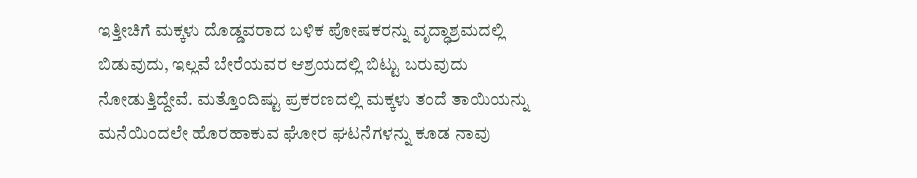ಇತ್ತೀಚಿಗೆ ಮಕ್ಕಳು ದೊಡ್ಡವರಾದ ಬಳಿಕ ಪೋಷಕರನ್ನು ವೃದ್ಧಾಶ್ರಮದಲ್ಲಿ ಬಿಡುವುದು, ಇಲ್ಲವೆ ಬೇರೆಯವರ ಆಶ್ರಯದಲ್ಲಿ ಬಿಟ್ಟು ಬರುವುದು ನೋಡುತ್ತಿದ್ದೇವೆ. ಮತ್ತೊಂದಿಷ್ಟು ಪ್ರಕರಣದಲ್ಲಿ ಮಕ್ಕಳು ತಂದೆ ತಾಯಿಯನ್ನು ಮನೆಯಿಂದಲೇ ಹೊರಹಾಕುವ ಘೋರ ಘಟನೆಗಳನ್ನು ಕೂಡ ನಾವು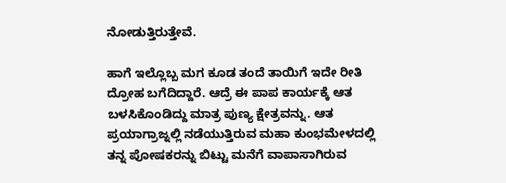ನೋಡುತ್ತಿರುತ್ತೇವೆ.

ಹಾಗೆ ಇಲ್ಲೊಬ್ಬ ಮಗ ಕೂಡ ತಂದೆ ತಾಯಿಗೆ ಇದೇ ರೀತಿ ದ್ರೋಹ ಬಗೆದಿದ್ದಾರೆ. ಆದ್ರೆ ಈ ಪಾಪ ಕಾರ್ಯಕ್ಕೆ ಆತ ಬಳಸಿಕೊಂಡಿದ್ದು ಮಾತ್ರ ಪುಣ್ಯ ಕ್ಷೇತ್ರವನ್ನು. ಆತ ಪ್ರಯಾಗ್ರಾಜ್ನಲ್ಲಿ ನಡೆಯುತ್ತಿರುವ ಮಹಾ ಕುಂಭಮೇಳದಲ್ಲಿ ತನ್ನ ಪೋಷಕರನ್ನು ಬಿಟ್ಟು ಮನೆಗೆ ವಾಪಾಸಾಗಿರುವ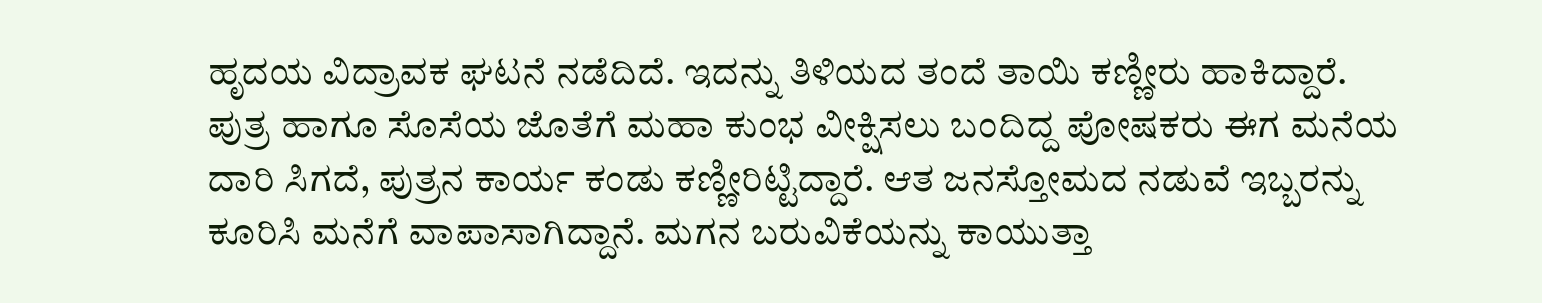ಹೃದಯ ವಿದ್ರಾವಕ ಘಟನೆ ನಡೆದಿದೆ. ಇದನ್ನು ತಿಳಿಯದ ತಂದೆ ತಾಯಿ ಕಣ್ಣೀರು ಹಾಕಿದ್ದಾರೆ.
ಪುತ್ರ ಹಾಗೂ ಸೊಸೆಯ ಜೊತೆಗೆ ಮಹಾ ಕುಂಭ ವೀಕ್ಷಿಸಲು ಬಂದಿದ್ದ ಪೋಷಕರು ಈಗ ಮನೆಯ ದಾರಿ ಸಿಗದೆ, ಪುತ್ರನ ಕಾರ್ಯ ಕಂಡು ಕಣ್ಣೀರಿಟ್ಟಿದ್ದಾರೆ. ಆತ ಜನಸ್ತೋಮದ ನಡುವೆ ಇಬ್ಬರನ್ನು ಕೂರಿಸಿ ಮನೆಗೆ ವಾಪಾಸಾಗಿದ್ದಾನೆ. ಮಗನ ಬರುವಿಕೆಯನ್ನು ಕಾಯುತ್ತಾ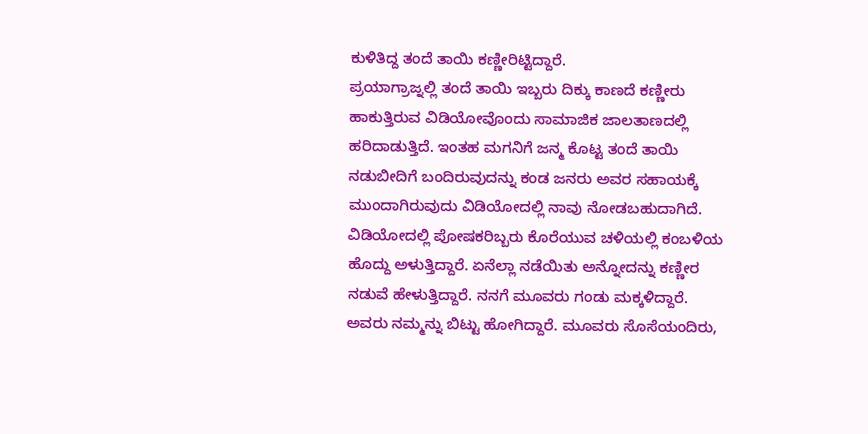ಕುಳಿತಿದ್ದ ತಂದೆ ತಾಯಿ ಕಣ್ಣೀರಿಟ್ಟಿದ್ದಾರೆ.
ಪ್ರಯಾಗ್ರಾಜ್ನಲ್ಲಿ ತಂದೆ ತಾಯಿ ಇಬ್ಬರು ದಿಕ್ಕು ಕಾಣದೆ ಕಣ್ಣೀರು ಹಾಕುತ್ತಿರುವ ವಿಡಿಯೋವೊಂದು ಸಾಮಾಜಿಕ ಜಾಲತಾಣದಲ್ಲಿ ಹರಿದಾಡುತ್ತಿದೆ. ಇಂತಹ ಮಗನಿಗೆ ಜನ್ಮ ಕೊಟ್ಟ ತಂದೆ ತಾಯಿ ನಡುಬೀದಿಗೆ ಬಂದಿರುವುದನ್ನು ಕಂಡ ಜನರು ಅವರ ಸಹಾಯಕ್ಕೆ ಮುಂದಾಗಿರುವುದು ವಿಡಿಯೋದಲ್ಲಿ ನಾವು ನೋಡಬಹುದಾಗಿದೆ.
ವಿಡಿಯೋದಲ್ಲಿ ಪೋಷಕರಿಬ್ಬರು ಕೊರೆಯುವ ಚಳಿಯಲ್ಲಿ ಕಂಬಳಿಯ ಹೊದ್ದು ಅಳುತ್ತಿದ್ದಾರೆ. ಏನೆಲ್ಲಾ ನಡೆಯಿತು ಅನ್ನೋದನ್ನು ಕಣ್ಣೀರ ನಡುವೆ ಹೇಳುತ್ತಿದ್ದಾರೆ. ನನಗೆ ಮೂವರು ಗಂಡು ಮಕ್ಕಳಿದ್ದಾರೆ. ಅವರು ನಮ್ಮನ್ನು ಬಿಟ್ಟು ಹೋಗಿದ್ದಾರೆ. ಮೂವರು ಸೊಸೆಯಂದಿರು,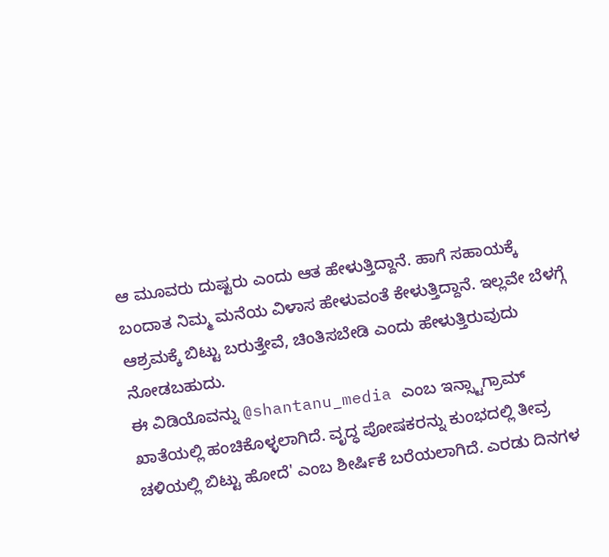ಆ ಮೂವರು ದುಷ್ಟರು ಎಂದು ಆತ ಹೇಳುತ್ತಿದ್ದಾನೆ. ಹಾಗೆ ಸಹಾಯಕ್ಕೆ ಬಂದಾತ ನಿಮ್ಮ ಮನೆಯ ವಿಳಾಸ ಹೇಳುವಂತೆ ಕೇಳುತ್ತಿದ್ದಾನೆ. ಇಲ್ಲವೇ ಬೆಳಗ್ಗೆ ಆಶ್ರಮಕ್ಕೆ ಬಿಟ್ಟು ಬರುತ್ತೇವೆ, ಚಿಂತಿಸಬೇಡಿ ಎಂದು ಹೇಳುತ್ತಿರುವುದು ನೋಡಬಹುದು.
ಈ ವಿಡಿಯೊವನ್ನು @shantanu_media ಎಂಬ ಇನ್ಸ್ಟಾಗ್ರಾಮ್ ಖಾತೆಯಲ್ಲಿ ಹಂಚಿಕೊಳ್ಳಲಾಗಿದೆ. ವೃದ್ಧ ಪೋಷಕರನ್ನು ಕುಂಭದಲ್ಲಿ ತೀವ್ರ ಚಳಿಯಲ್ಲಿ ಬಿಟ್ಟು ಹೋದೆ' ಎಂಬ ಶೀರ್ಷಿಕೆ ಬರೆಯಲಾಗಿದೆ. ಎರಡು ದಿನಗಳ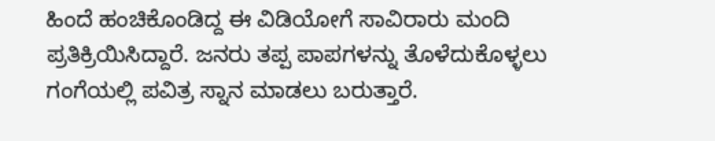ಹಿಂದೆ ಹಂಚಿಕೊಂಡಿದ್ದ ಈ ವಿಡಿಯೋಗೆ ಸಾವಿರಾರು ಮಂದಿ ಪ್ರತಿಕ್ರಿಯಿಸಿದ್ದಾರೆ. ಜನರು ತಪ್ಪ ಪಾಪಗಳನ್ನು ತೊಳೆದುಕೊಳ್ಳಲು ಗಂಗೆಯಲ್ಲಿ ಪವಿತ್ರ ಸ್ನಾನ ಮಾಡಲು ಬರುತ್ತಾರೆ.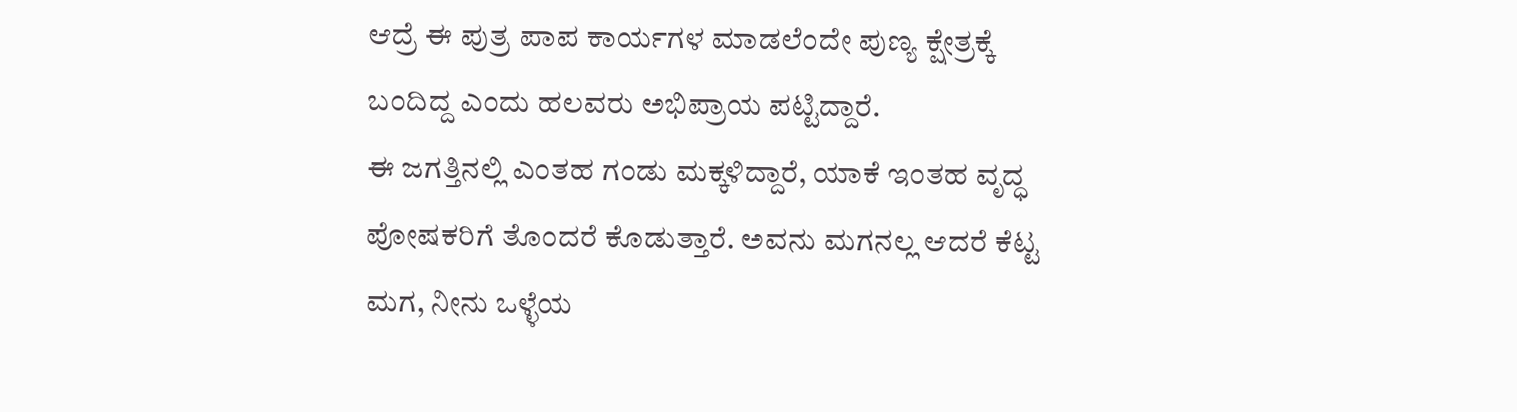ಆದ್ರೆ ಈ ಪುತ್ರ ಪಾಪ ಕಾರ್ಯಗಳ ಮಾಡಲೆಂದೇ ಪುಣ್ಯ ಕ್ಷೇತ್ರಕ್ಕೆ ಬಂದಿದ್ದ ಎಂದು ಹಲವರು ಅಭಿಪ್ರಾಯ ಪಟ್ಟಿದ್ದಾರೆ.
ಈ ಜಗತ್ತಿನಲ್ಲಿ ಎಂತಹ ಗಂಡು ಮಕ್ಕಳಿದ್ದಾರೆ, ಯಾಕೆ ಇಂತಹ ವೃದ್ಧ ಪೋಷಕರಿಗೆ ತೊಂದರೆ ಕೊಡುತ್ತಾರೆ. ಅವನು ಮಗನಲ್ಲ ಆದರೆ ಕೆಟ್ಟ ಮಗ, ನೀನು ಒಳ್ಳೆಯ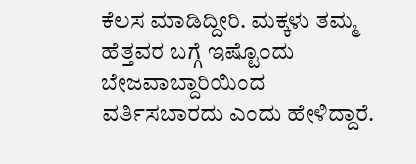ಕೆಲಸ ಮಾಡಿದ್ದೀರಿ. ಮಕ್ಕಳು ತಮ್ಮ ಹೆತ್ತವರ ಬಗ್ಗೆ ಇಷ್ಟೊಂದು ಬೇಜವಾಬ್ದಾರಿಯಿಂದ ವರ್ತಿಸಬಾರದು ಎಂದು ಹೇಳಿದ್ದಾರೆ.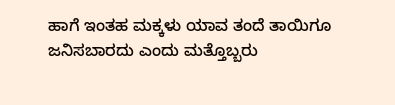ಹಾಗೆ ಇಂತಹ ಮಕ್ಕಳು ಯಾವ ತಂದೆ ತಾಯಿಗೂ ಜನಿಸಬಾರದು ಎಂದು ಮತ್ತೊಬ್ಬರು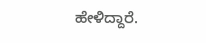ಹೇಳಿದ್ದಾರೆ.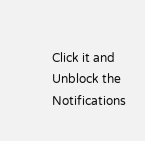Click it and Unblock the Notifications